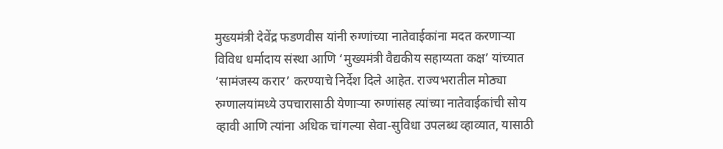मुख्यमंत्री देवेंद्र फडणवीस यांनी रुग्णांच्या नातेवाईकांना मदत करणाऱ्या विविध धर्मादाय संस्था आणि ‘मुख्यमंत्री वैद्यकीय सहाय्यता कक्ष’ यांच्यात ‘सामंजस्य करार’ करण्याचे निर्देश दिले आहेत. राज्यभरातील मोठ्या रुग्णालयांमध्ये उपचारासाठी येणाऱ्या रुग्णांसह त्यांच्या नातेवाईकांची सोय व्हावी आणि त्यांना अधिक चांगल्या सेवा-सुविधा उपलब्ध व्हाव्यात, यासाठी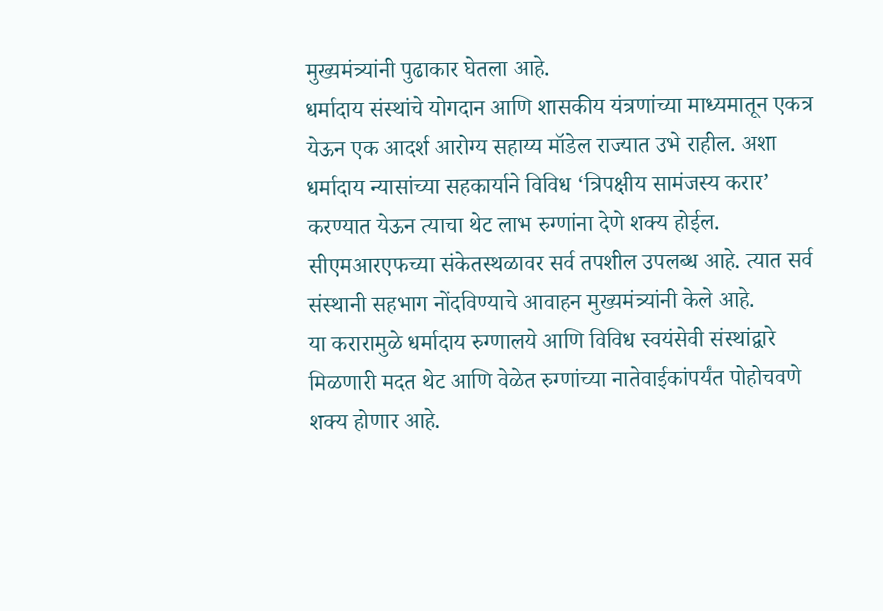मुख्यमंत्र्यांनी पुढाकार घेतला आहे.
धर्मादाय संस्थांचे योगदान आणि शासकीय यंत्रणांच्या माध्यमातून एकत्र येऊन एक आदर्श आरोग्य सहाय्य मॉडेल राज्यात उभे राहील. अशा धर्मादाय न्यासांच्या सहकार्याने विविध ‘त्रिपक्षीय सामंजस्य करार’ करण्यात येऊन त्याचा थेट लाभ रुग्णांना देणे शक्य होईल. सीएमआरएफच्या संकेतस्थळावर सर्व तपशील उपलब्ध आहे. त्यात सर्व संस्थानी सहभाग नोंदविण्याचे आवाहन मुख्यमंत्र्यांनी केले आहे.
या करारामुळे धर्मादाय रुग्णालये आणि विविध स्वयंसेवी संस्थांद्वारे मिळणारी मदत थेट आणि वेळेत रुग्णांच्या नातेवाईकांपर्यंत पोहोचवणे शक्य होणार आहे.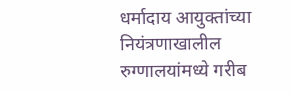धर्मादाय आयुक्तांच्या नियंत्रणाखालील रुग्णालयांमध्ये गरीब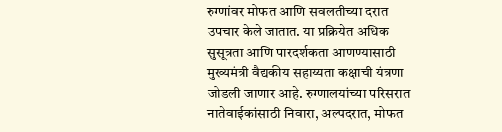रुग्णांवर मोफत आणि सवलतीच्या दरात उपचार केले जातात. या प्रक्रियेत अधिक सुसूत्रता आणि पारदर्शकता आणण्यासाठी मुख्यमंत्री वैद्यकीय सहाय्यता कक्षाची यंत्रणा जोडली जाणार आहे. रुग्णालयांच्या परिसरात नातेवाईकांसाठी निवारा, अल्पदरात, मोफत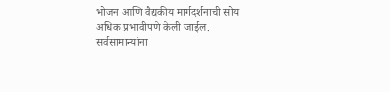भोजन आणि वैद्यकीय मार्गदर्शनाची सोय अधिक प्रभावीपणे केली जाईल.
सर्वसामान्यांना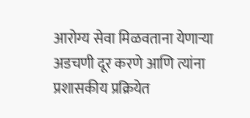आरोग्य सेवा मिळवताना येणाऱ्या अडचणी दूर करणे आणि त्यांना प्रशासकीय प्रक्रियेत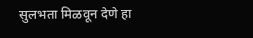सुलभता मिळवून देणे हा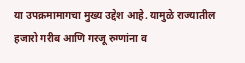या उपक्रमामागचा मुख्य उद्देश आहे. यामुळे राज्यातील हजारो गरीब आणि गरजू रुग्णांना व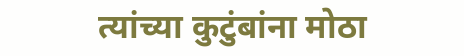त्यांच्या कुटुंबांना मोठा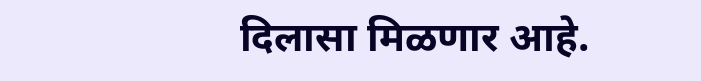दिलासा मिळणार आहे.